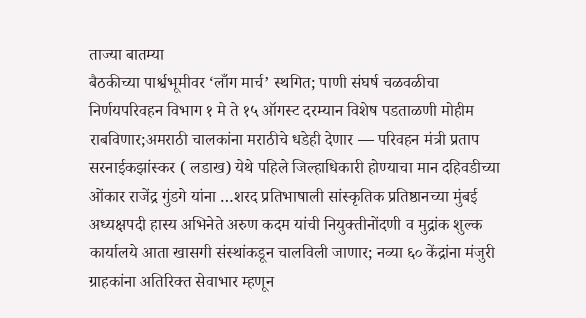ताज्या बातम्या
बैठकीच्या पार्श्वभूमीवर ‘लाँग मार्च’ स्थगित; पाणी संघर्ष चळवळीचा निर्णयपरिवहन विभाग १ मे ते १५ ऑगस्ट दरम्यान विशेष पडताळणी मोहीम राबविणार;अमराठी चालकांना मराठीचे धडेही देणार — परिवहन मंत्री प्रताप सरनाईकझांस्कर ( लडाख) येथे पहिले जिल्हाधिकारी होण्याचा मान दहिवडीच्या ओंकार राजेंद्र गुंडगे यांना …शरद प्रतिभाषाली सांस्कृतिक प्रतिष्ठानच्या मुंबई अध्यक्षपदी हास्य अभिनेते अरुण कदम यांची नियुक्तीनोंदणी व मुद्रांक शुल्क कार्यालये आता खासगी संस्थांकडून चालविली जाणार; नव्या ६० केंद्रांना मंजुरी ग्राहकांना अतिरिक्त सेवाभार म्हणून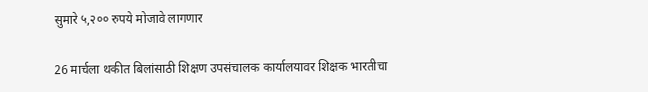सुमारे ५,२०० रुपये मोजावे लागणार

26 मार्चला थकीत बिलांसाठी शिक्षण उपसंचालक कार्यालयावर शिक्षक भारतीचा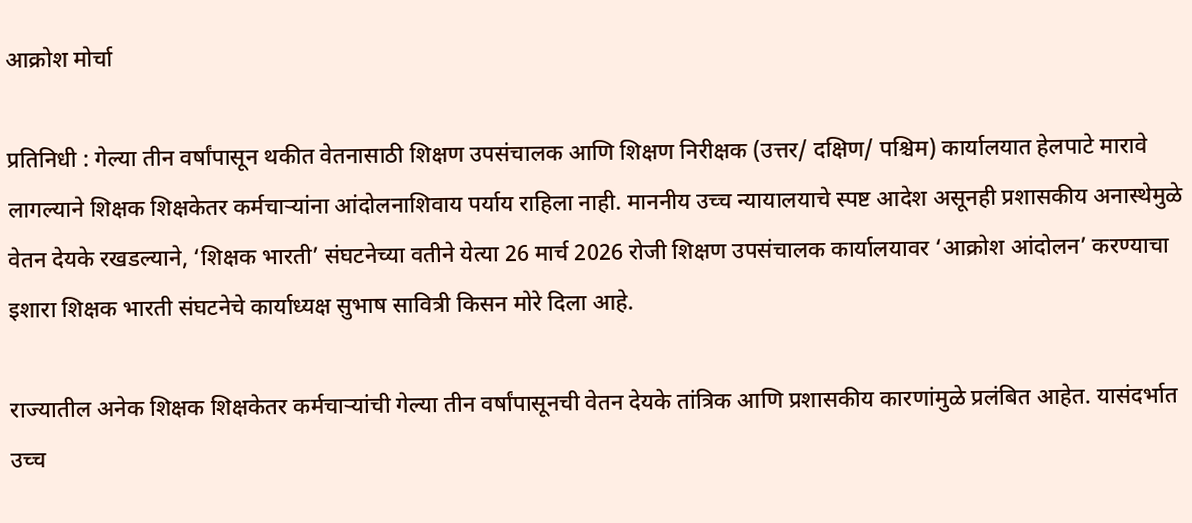आक्रोश मोर्चा

प्रतिनिधी : गेल्या तीन वर्षांपासून थकीत वेतनासाठी शिक्षण उपसंचालक आणि शिक्षण निरीक्षक (उत्तर/ दक्षिण/ पश्चिम) कार्यालयात हेलपाटे मारावे लागल्याने शिक्षक शिक्षकेतर कर्मचाऱ्यांना आंदोलनाशिवाय पर्याय राहिला नाही. माननीय उच्च न्यायालयाचे स्पष्ट आदेश असूनही प्रशासकीय अनास्थेमुळे वेतन देयके रखडल्याने, ‘शिक्षक भारती’ संघटनेच्या वतीने येत्या 26 मार्च 2026 रोजी शिक्षण उपसंचालक कार्यालयावर ‘आक्रोश आंदोलन’ करण्याचा इशारा शिक्षक भारती संघटनेचे कार्याध्यक्ष सुभाष सावित्री किसन मोरे दिला आहे.

राज्यातील अनेक शिक्षक शिक्षकेतर कर्मचाऱ्यांची गेल्या तीन वर्षांपासूनची वेतन देयके तांत्रिक आणि प्रशासकीय कारणांमुळे प्रलंबित आहेत. यासंदर्भात उच्च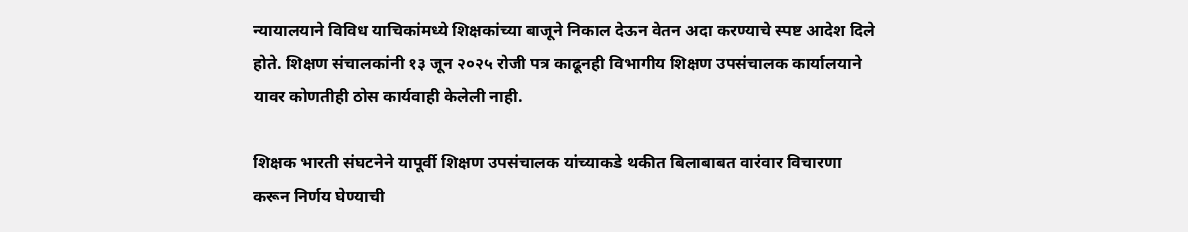न्यायालयाने विविध याचिकांमध्ये शिक्षकांच्या बाजूने निकाल देऊन वेतन अदा करण्याचे स्पष्ट आदेश दिले होते. शिक्षण संचालकांनी १३ जून २०२५ रोजी पत्र काढूनही विभागीय शिक्षण उपसंचालक कार्यालयाने यावर कोणतीही ठोस कार्यवाही केलेली नाही.

शिक्षक भारती संघटनेने यापूर्वी शिक्षण उपसंचालक यांच्याकडे थकीत बिलाबाबत वारंवार विचारणा करून निर्णय घेण्याची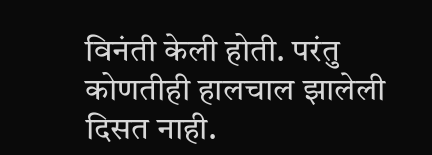विनंती केली होती. परंतु कोणतीही हालचाल झालेली दिसत नाही.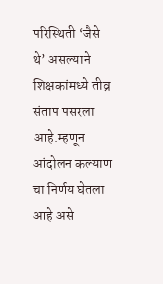परिस्थिती ‘जैसे थे’ असल्याने शिक्षकांमध्ये तीव्र संताप पसरला आहे.म्हणून आंदोलन कल्याण चा निर्णय घेतला आहे असे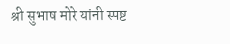श्री सुभाष मोरे यांनी स्पष्ट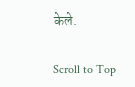केले.

Scroll to Top